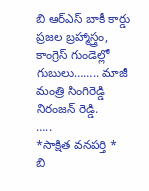బి ఆర్ఎస్ బాకీ కార్డు ప్రజల బ్రహ్మాస్త్రం, కాంగ్రెస్ గుండెల్లో గుబులు…….. మాజీ మంత్రి సింగిరెడ్డి నిరంజన్ రెడ్డి.
…..
*సాక్షిత వనపర్తి *
బి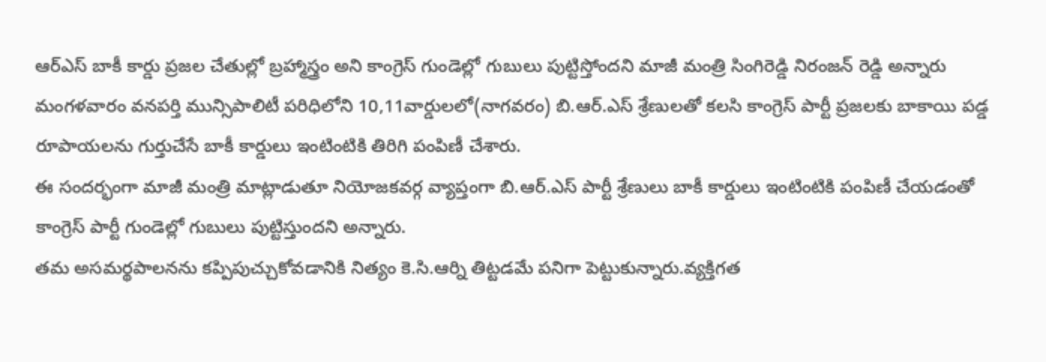ఆర్ఎస్ బాకీ కార్డు ప్రజల చేతుల్లో బ్రహ్మాస్త్రం అని కాంగ్రెస్ గుండెల్లో గుబులు పుట్టిస్తోందని మాజీ మంత్రి సింగిరెడ్డి నిరంజన్ రెడ్డి అన్నారు మంగళవారం వనపర్తి మున్సిపాలిటీ పరిధిలోని 10,11వార్డులలో(నాగవరం) బి.ఆర్.ఎస్ శ్రేణులతో కలసి కాంగ్రెస్ పార్టీ ప్రజలకు బాకాయి పడ్డ రూపాయలను గుర్తుచేసే బాకీ కార్డులు ఇంటింటికి తిరిగి పంపిణీ చేశారు.
ఈ సందర్భంగా మాజీ మంత్రి మాట్లాడుతూ నియోజకవర్గ వ్యాప్తంగా బి.ఆర్.ఎస్ పార్టీ శ్రేణులు బాకీ కార్డులు ఇంటింటికి పంపిణీ చేయడంతో కాంగ్రెస్ పార్టీ గుండెల్లో గుబులు పుట్టిస్తుందని అన్నారు.
తమ అసమర్థపాలనను కప్పిపుచ్చుకోవడానికి నిత్యం కె.సి.ఆర్ని తిట్టడమే పనిగా పెట్టుకున్నారు.వ్యక్తిగత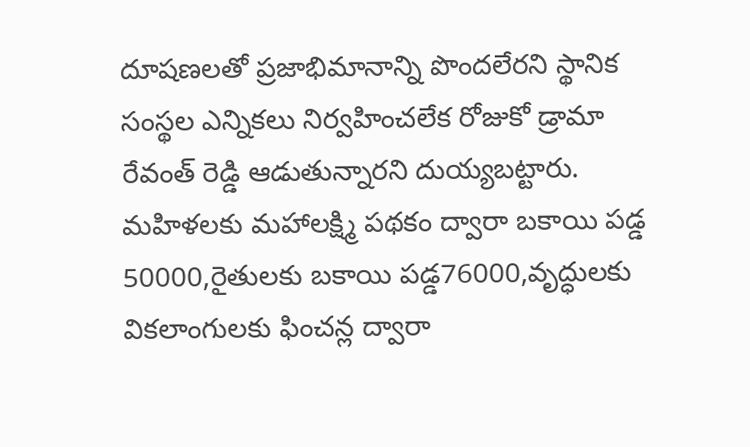దూషణలతో ప్రజాభిమానాన్ని పొందలేరని స్థానిక సంస్థల ఎన్నికలు నిర్వహించలేక రోజుకో డ్రామా రేవంత్ రెడ్డి ఆడుతున్నారని దుయ్యబట్టారు.
మహిళలకు మహాలక్ష్మి పథకం ద్వారా బకాయి పడ్డ 50000,రైతులకు బకాయి పడ్డ76000,వృద్ధులకు వికలాంగులకు ఫించన్ల ద్వారా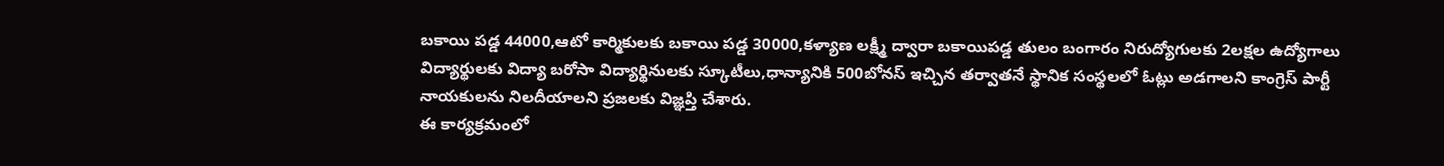బకాయి పడ్డ 44000,ఆటో కార్మికులకు బకాయి పడ్డ 30000,కళ్యాణ లక్ష్మీ ద్వారా బకాయిపడ్డ తులం బంగారం నిరుద్యోగులకు 2లక్షల ఉద్యోగాలు విద్యార్థులకు విద్యా బరోసా విద్యార్థినులకు స్కూటీలు,ధాన్యానికి 500బోనస్ ఇచ్చిన తర్వాతనే స్థానిక సంస్థలలో ఓట్లు అడగాలని కాంగ్రెస్ పార్టీ నాయకులను నిలదీయాలని ప్రజలకు విజ్ఞప్తి చేశారు.
ఈ కార్యక్రమంలో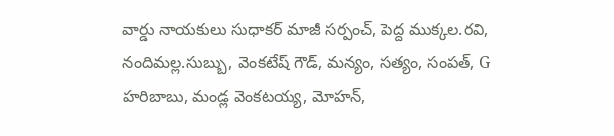వార్డు నాయకులు సుధాకర్ మాజీ సర్పంచ్, పెద్ద ముక్కల.రవి, నందిమల్ల.సుబ్బు, వెంకటేష్ గౌడ్, మన్యం, సత్యం, సంపత్, G హరిబాబు, మండ్ల వెంకటయ్య, మోహన్,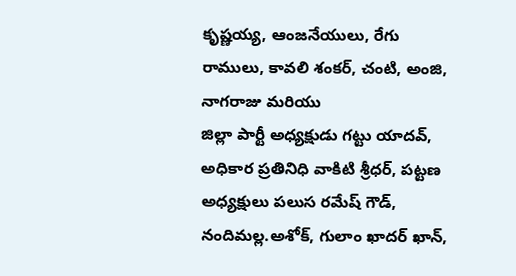కృష్ణయ్య, ఆంజనేయులు, రేగు రాములు, కావలి శంకర్, చంటి, అంజి, నాగరాజు మరియు
జిల్లా పార్టీ అధ్యక్షుడు గట్టు యాదవ్, అధికార ప్రతినిధి వాకిటి శ్రీధర్, పట్టణ అధ్యక్షులు పలుస రమేష్ గౌడ్, నందిమల్ల.అశోక్, గులాం ఖాదర్ ఖాన్,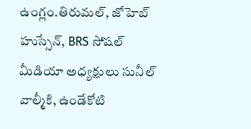ఉంగ్లం.తిరుమల్, జోహెబ్ హుస్సేన్, BRS సోషల్ మీడియా అధ్యక్షులు సునీల్ వాల్మీకి, ఉండేకోటి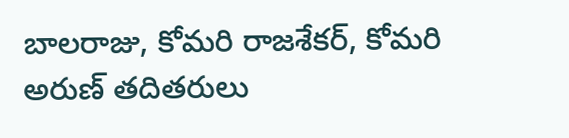బాలరాజు, కోమరి రాజశేకర్, కోమరి అరుణ్ తదితరులు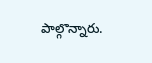పాల్గొన్నారు.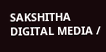SAKSHITHA DIGITAL MEDIA /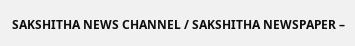SAKSHITHA NEWS CHANNEL / SAKSHITHA NEWSPAPER –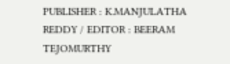PUBLISHER : K.MANJULATHA REDDY / EDITOR : BEERAM TEJOMURTHY